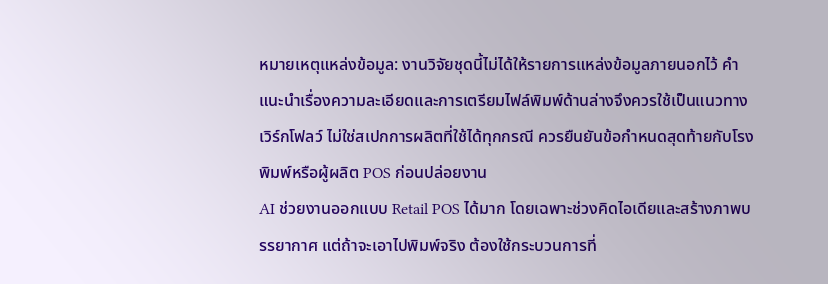หมายเหตุแหล่งข้อมูล: งานวิจัยชุดนี้ไม่ได้ให้รายการแหล่งข้อมูลภายนอกไว้ คำแนะนำเรื่องความละเอียดและการเตรียมไฟล์พิมพ์ด้านล่างจึงควรใช้เป็นแนวทางเวิร์กโฟลว์ ไม่ใช่สเปกการผลิตที่ใช้ได้ทุกกรณี ควรยืนยันข้อกำหนดสุดท้ายกับโรงพิมพ์หรือผู้ผลิต POS ก่อนปล่อยงาน
AI ช่วยงานออกแบบ Retail POS ได้มาก โดยเฉพาะช่วงคิดไอเดียและสร้างภาพบรรยากาศ แต่ถ้าจะเอาไปพิมพ์จริง ต้องใช้กระบวนการที่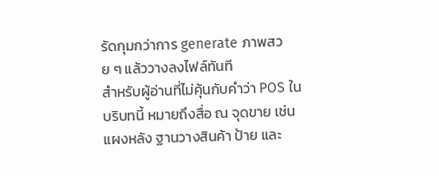รัดกุมกว่าการ generate ภาพสวย ๆ แล้ววางลงไฟล์ทันที
สำหรับผู้อ่านที่ไม่คุ้นกับคำว่า POS ในบริบทนี้ หมายถึงสื่อ ณ จุดขาย เช่น แผงหลัง ฐานวางสินค้า ป้าย และ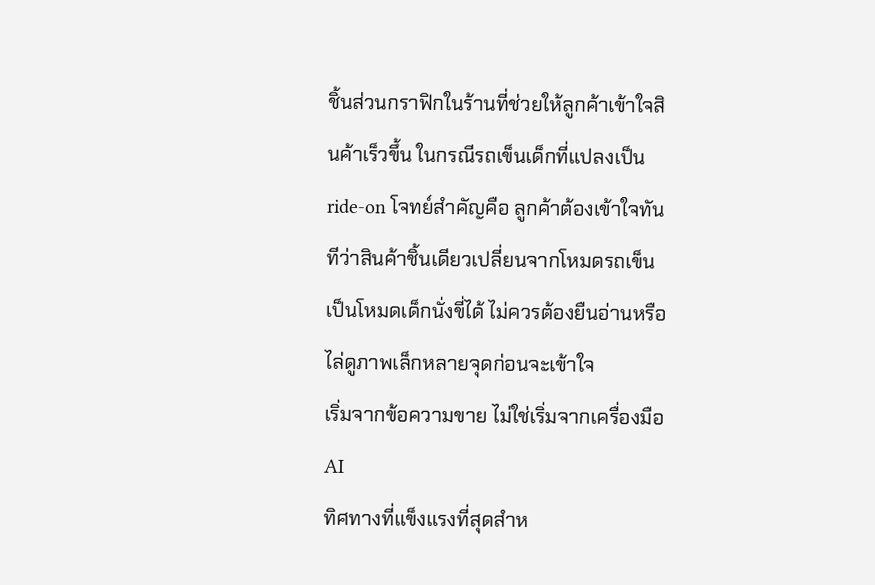ชิ้นส่วนกราฟิกในร้านที่ช่วยให้ลูกค้าเข้าใจสินค้าเร็วขึ้น ในกรณีรถเข็นเด็กที่แปลงเป็น ride-on โจทย์สำคัญคือ ลูกค้าต้องเข้าใจทันทีว่าสินค้าชิ้นเดียวเปลี่ยนจากโหมดรถเข็นเป็นโหมดเด็กนั่งขี่ได้ ไม่ควรต้องยืนอ่านหรือไล่ดูภาพเล็กหลายจุดก่อนจะเข้าใจ
เริ่มจากข้อความขาย ไม่ใช่เริ่มจากเครื่องมือ AI
ทิศทางที่แข็งแรงที่สุดสำห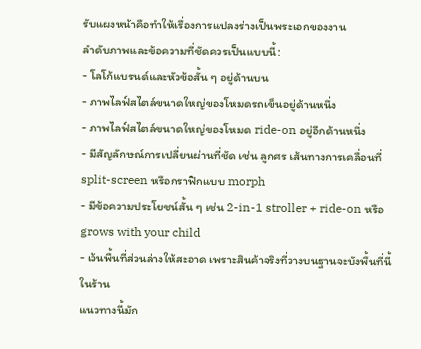รับแผงหน้าคือทำให้เรื่องการแปลงร่างเป็นพระเอกของงาน
ลำดับภาพและข้อความที่ชัดควรเป็นแบบนี้:
- โลโก้แบรนด์และหัวข้อสั้น ๆ อยู่ด้านบน
- ภาพไลฟ์สไตล์ขนาดใหญ่ของโหมดรถเข็นอยู่ด้านหนึ่ง
- ภาพไลฟ์สไตล์ขนาดใหญ่ของโหมด ride-on อยู่อีกด้านหนึ่ง
- มีสัญลักษณ์การเปลี่ยนผ่านที่ชัด เช่น ลูกศร เส้นทางการเคลื่อนที่ split-screen หรือกราฟิกแบบ morph
- มีข้อความประโยชน์สั้น ๆ เช่น 2-in-1 stroller + ride-on หรือ grows with your child
- เว้นพื้นที่ส่วนล่างให้สะอาด เพราะสินค้าจริงที่วางบนฐานจะบังพื้นที่นี้ในร้าน
แนวทางนี้มัก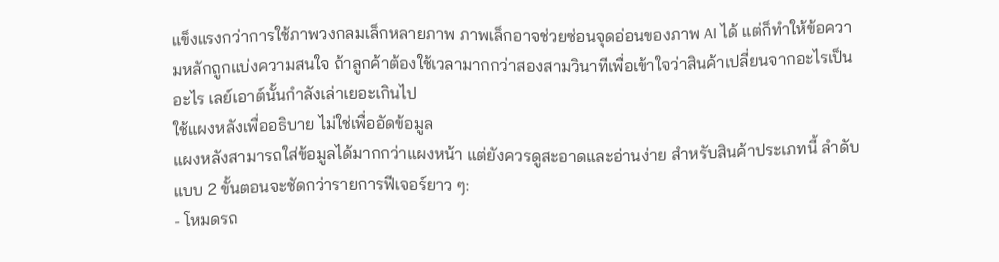แข็งแรงกว่าการใช้ภาพวงกลมเล็กหลายภาพ ภาพเล็กอาจช่วยซ่อนจุดอ่อนของภาพ AI ได้ แต่ก็ทำให้ข้อความหลักถูกแบ่งความสนใจ ถ้าลูกค้าต้องใช้เวลามากกว่าสองสามวินาทีเพื่อเข้าใจว่าสินค้าเปลี่ยนจากอะไรเป็นอะไร เลย์เอาต์นั้นกำลังเล่าเยอะเกินไป
ใช้แผงหลังเพื่ออธิบาย ไม่ใช่เพื่ออัดข้อมูล
แผงหลังสามารถใส่ข้อมูลได้มากกว่าแผงหน้า แต่ยังควรดูสะอาดและอ่านง่าย สำหรับสินค้าประเภทนี้ ลำดับแบบ 2 ขั้นตอนจะชัดกว่ารายการฟีเจอร์ยาว ๆ:
- โหมดรถ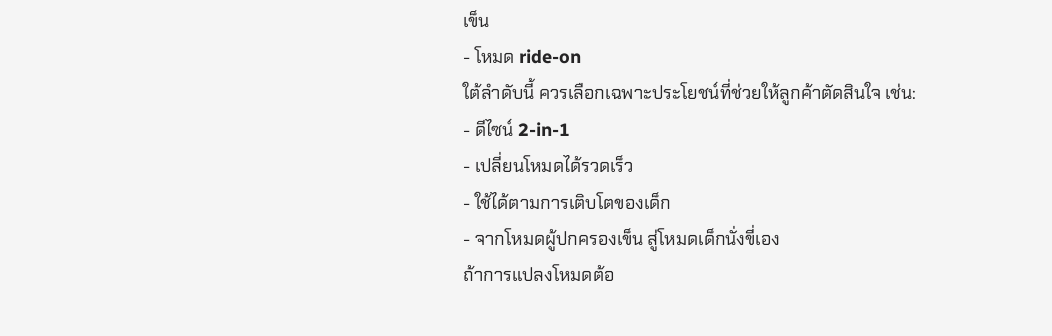เข็น
- โหมด ride-on
ใต้ลำดับนี้ ควรเลือกเฉพาะประโยชน์ที่ช่วยให้ลูกค้าตัดสินใจ เช่น:
- ดีไซน์ 2-in-1
- เปลี่ยนโหมดได้รวดเร็ว
- ใช้ได้ตามการเติบโตของเด็ก
- จากโหมดผู้ปกครองเข็น สู่โหมดเด็กนั่งขี่เอง
ถ้าการแปลงโหมดต้อ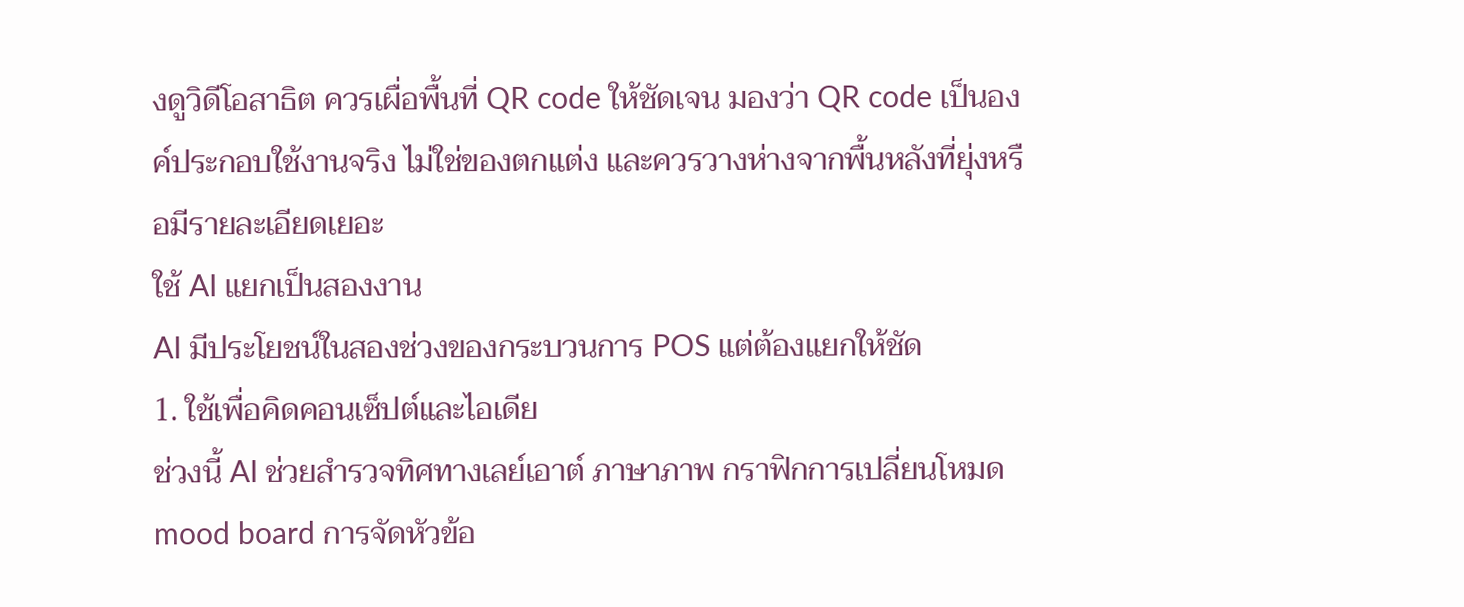งดูวิดีโอสาธิต ควรเผื่อพื้นที่ QR code ให้ชัดเจน มองว่า QR code เป็นองค์ประกอบใช้งานจริง ไม่ใช่ของตกแต่ง และควรวางห่างจากพื้นหลังที่ยุ่งหรือมีรายละเอียดเยอะ
ใช้ AI แยกเป็นสองงาน
AI มีประโยชน์ในสองช่วงของกระบวนการ POS แต่ต้องแยกให้ชัด
1. ใช้เพื่อคิดคอนเซ็ปต์และไอเดีย
ช่วงนี้ AI ช่วยสำรวจทิศทางเลย์เอาต์ ภาษาภาพ กราฟิกการเปลี่ยนโหมด mood board การจัดหัวข้อ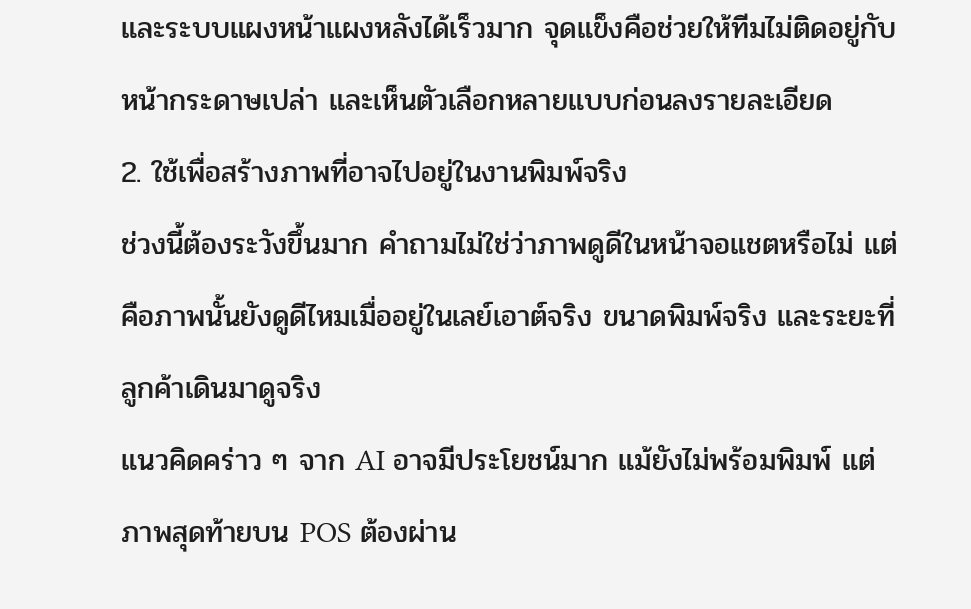และระบบแผงหน้าแผงหลังได้เร็วมาก จุดแข็งคือช่วยให้ทีมไม่ติดอยู่กับหน้ากระดาษเปล่า และเห็นตัวเลือกหลายแบบก่อนลงรายละเอียด
2. ใช้เพื่อสร้างภาพที่อาจไปอยู่ในงานพิมพ์จริง
ช่วงนี้ต้องระวังขึ้นมาก คำถามไม่ใช่ว่าภาพดูดีในหน้าจอแชตหรือไม่ แต่คือภาพนั้นยังดูดีไหมเมื่ออยู่ในเลย์เอาต์จริง ขนาดพิมพ์จริง และระยะที่ลูกค้าเดินมาดูจริง
แนวคิดคร่าว ๆ จาก AI อาจมีประโยชน์มาก แม้ยังไม่พร้อมพิมพ์ แต่ภาพสุดท้ายบน POS ต้องผ่าน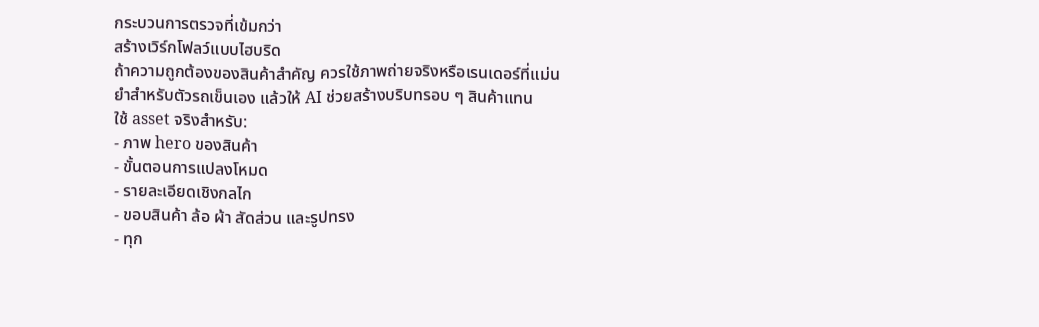กระบวนการตรวจที่เข้มกว่า
สร้างเวิร์กโฟลว์แบบไฮบริด
ถ้าความถูกต้องของสินค้าสำคัญ ควรใช้ภาพถ่ายจริงหรือเรนเดอร์ที่แม่นยำสำหรับตัวรถเข็นเอง แล้วให้ AI ช่วยสร้างบริบทรอบ ๆ สินค้าแทน
ใช้ asset จริงสำหรับ:
- ภาพ hero ของสินค้า
- ขั้นตอนการแปลงโหมด
- รายละเอียดเชิงกลไก
- ขอบสินค้า ล้อ ผ้า สัดส่วน และรูปทรง
- ทุก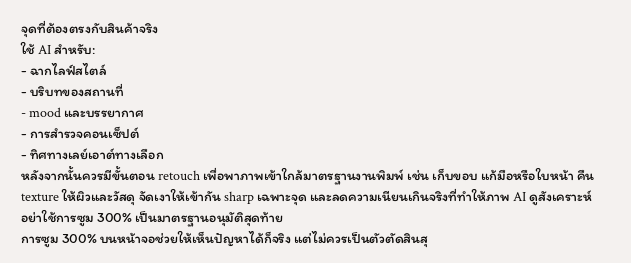จุดที่ต้องตรงกับสินค้าจริง
ใช้ AI สำหรับ:
- ฉากไลฟ์สไตล์
- บริบทของสถานที่
- mood และบรรยากาศ
- การสำรวจคอนเซ็ปต์
- ทิศทางเลย์เอาต์ทางเลือก
หลังจากนั้นควรมีขั้นตอน retouch เพื่อพาภาพเข้าใกล้มาตรฐานงานพิมพ์ เช่น เก็บขอบ แก้มือหรือใบหน้า คืน texture ให้ผิวและวัสดุ จัดเงาให้เข้ากัน sharp เฉพาะจุด และลดความเนียนเกินจริงที่ทำให้ภาพ AI ดูสังเคราะห์
อย่าใช้การซูม 300% เป็นมาตรฐานอนุมัติสุดท้าย
การซูม 300% บนหน้าจอช่วยให้เห็นปัญหาได้ก็จริง แต่ไม่ควรเป็นตัวตัดสินสุ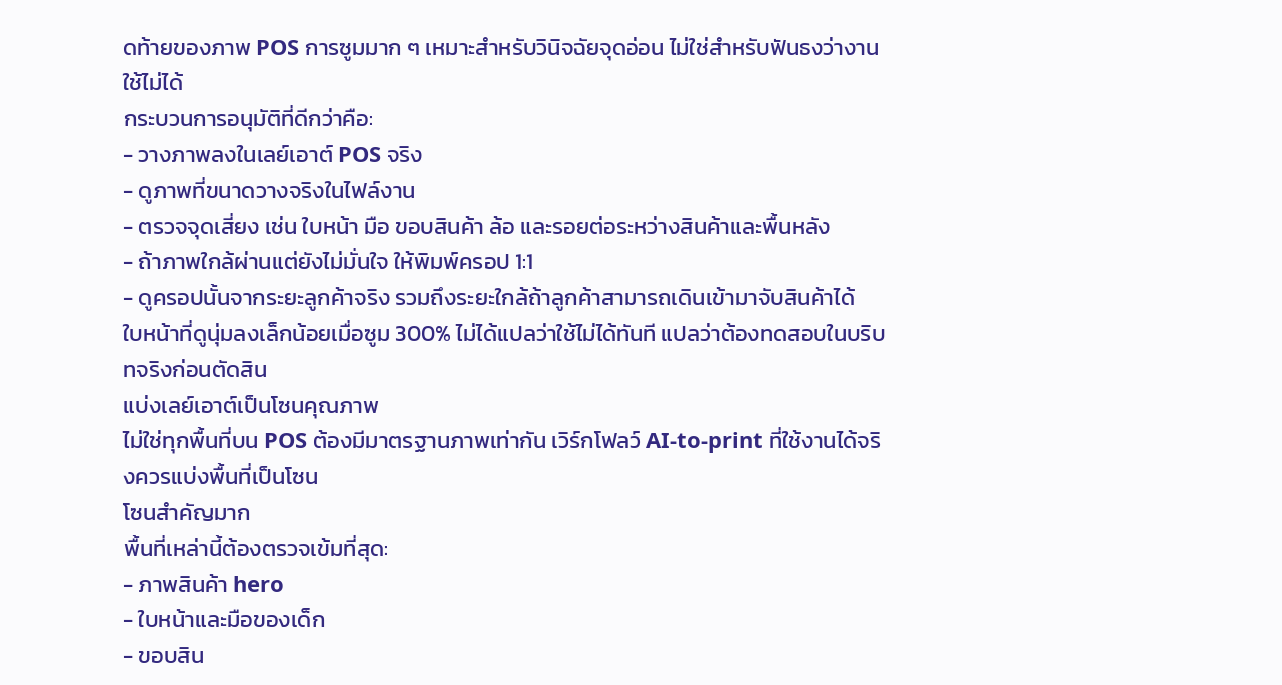ดท้ายของภาพ POS การซูมมาก ๆ เหมาะสำหรับวินิจฉัยจุดอ่อน ไม่ใช่สำหรับฟันธงว่างานใช้ไม่ได้
กระบวนการอนุมัติที่ดีกว่าคือ:
- วางภาพลงในเลย์เอาต์ POS จริง
- ดูภาพที่ขนาดวางจริงในไฟล์งาน
- ตรวจจุดเสี่ยง เช่น ใบหน้า มือ ขอบสินค้า ล้อ และรอยต่อระหว่างสินค้าและพื้นหลัง
- ถ้าภาพใกล้ผ่านแต่ยังไม่มั่นใจ ให้พิมพ์ครอป 1:1
- ดูครอปนั้นจากระยะลูกค้าจริง รวมถึงระยะใกล้ถ้าลูกค้าสามารถเดินเข้ามาจับสินค้าได้
ใบหน้าที่ดูนุ่มลงเล็กน้อยเมื่อซูม 300% ไม่ได้แปลว่าใช้ไม่ได้ทันที แปลว่าต้องทดสอบในบริบทจริงก่อนตัดสิน
แบ่งเลย์เอาต์เป็นโซนคุณภาพ
ไม่ใช่ทุกพื้นที่บน POS ต้องมีมาตรฐานภาพเท่ากัน เวิร์กโฟลว์ AI-to-print ที่ใช้งานได้จริงควรแบ่งพื้นที่เป็นโซน
โซนสำคัญมาก
พื้นที่เหล่านี้ต้องตรวจเข้มที่สุด:
- ภาพสินค้า hero
- ใบหน้าและมือของเด็ก
- ขอบสิน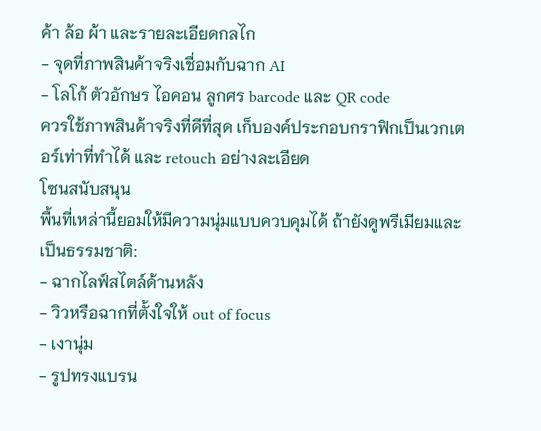ค้า ล้อ ผ้า และรายละเอียดกลไก
- จุดที่ภาพสินค้าจริงเชื่อมกับฉาก AI
- โลโก้ ตัวอักษร ไอคอน ลูกศร barcode และ QR code
ควรใช้ภาพสินค้าจริงที่ดีที่สุด เก็บองค์ประกอบกราฟิกเป็นเวกเตอร์เท่าที่ทำได้ และ retouch อย่างละเอียด
โซนสนับสนุน
พื้นที่เหล่านี้ยอมให้มีความนุ่มแบบควบคุมได้ ถ้ายังดูพรีเมียมและเป็นธรรมชาติ:
- ฉากไลฟ์สไตล์ด้านหลัง
- วิวหรือฉากที่ตั้งใจให้ out of focus
- เงานุ่ม
- รูปทรงแบรน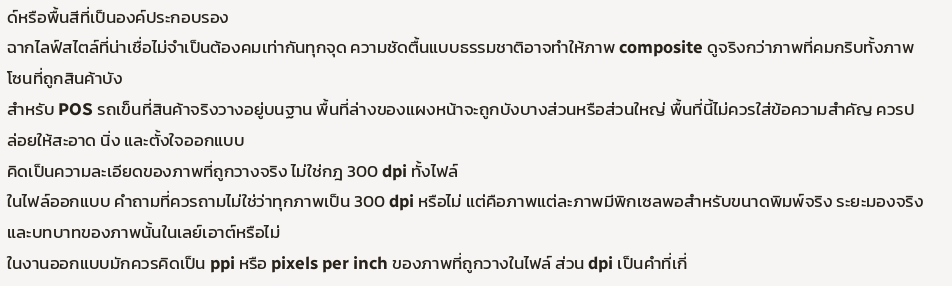ด์หรือพื้นสีที่เป็นองค์ประกอบรอง
ฉากไลฟ์สไตล์ที่น่าเชื่อไม่จำเป็นต้องคมเท่ากันทุกจุด ความชัดตื้นแบบธรรมชาติอาจทำให้ภาพ composite ดูจริงกว่าภาพที่คมกริบทั้งภาพ
โซนที่ถูกสินค้าบัง
สำหรับ POS รถเข็นที่สินค้าจริงวางอยู่บนฐาน พื้นที่ล่างของแผงหน้าจะถูกบังบางส่วนหรือส่วนใหญ่ พื้นที่นี้ไม่ควรใส่ข้อความสำคัญ ควรปล่อยให้สะอาด นิ่ง และตั้งใจออกแบบ
คิดเป็นความละเอียดของภาพที่ถูกวางจริง ไม่ใช่กฎ 300 dpi ทั้งไฟล์
ในไฟล์ออกแบบ คำถามที่ควรถามไม่ใช่ว่าทุกภาพเป็น 300 dpi หรือไม่ แต่คือภาพแต่ละภาพมีพิกเซลพอสำหรับขนาดพิมพ์จริง ระยะมองจริง และบทบาทของภาพนั้นในเลย์เอาต์หรือไม่
ในงานออกแบบมักควรคิดเป็น ppi หรือ pixels per inch ของภาพที่ถูกวางในไฟล์ ส่วน dpi เป็นคำที่เกี่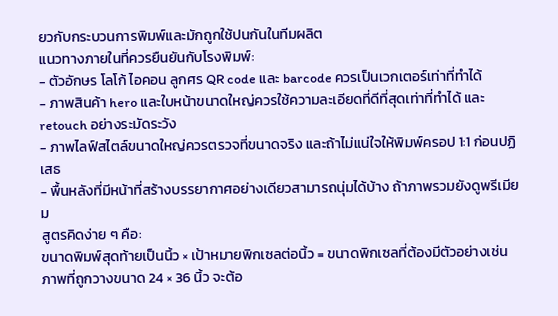ยวกับกระบวนการพิมพ์และมักถูกใช้ปนกันในทีมผลิต
แนวทางภายในที่ควรยืนยันกับโรงพิมพ์:
- ตัวอักษร โลโก้ ไอคอน ลูกศร QR code และ barcode ควรเป็นเวกเตอร์เท่าที่ทำได้
- ภาพสินค้า hero และใบหน้าขนาดใหญ่ควรใช้ความละเอียดที่ดีที่สุดเท่าที่ทำได้ และ retouch อย่างระมัดระวัง
- ภาพไลฟ์สไตล์ขนาดใหญ่ควรตรวจที่ขนาดจริง และถ้าไม่แน่ใจให้พิมพ์ครอป 1:1 ก่อนปฏิเสธ
- พื้นหลังที่มีหน้าที่สร้างบรรยากาศอย่างเดียวสามารถนุ่มได้บ้าง ถ้าภาพรวมยังดูพรีเมียม
สูตรคิดง่าย ๆ คือ:
ขนาดพิมพ์สุดท้ายเป็นนิ้ว × เป้าหมายพิกเซลต่อนิ้ว = ขนาดพิกเซลที่ต้องมีตัวอย่างเช่น ภาพที่ถูกวางขนาด 24 × 36 นิ้ว จะต้อ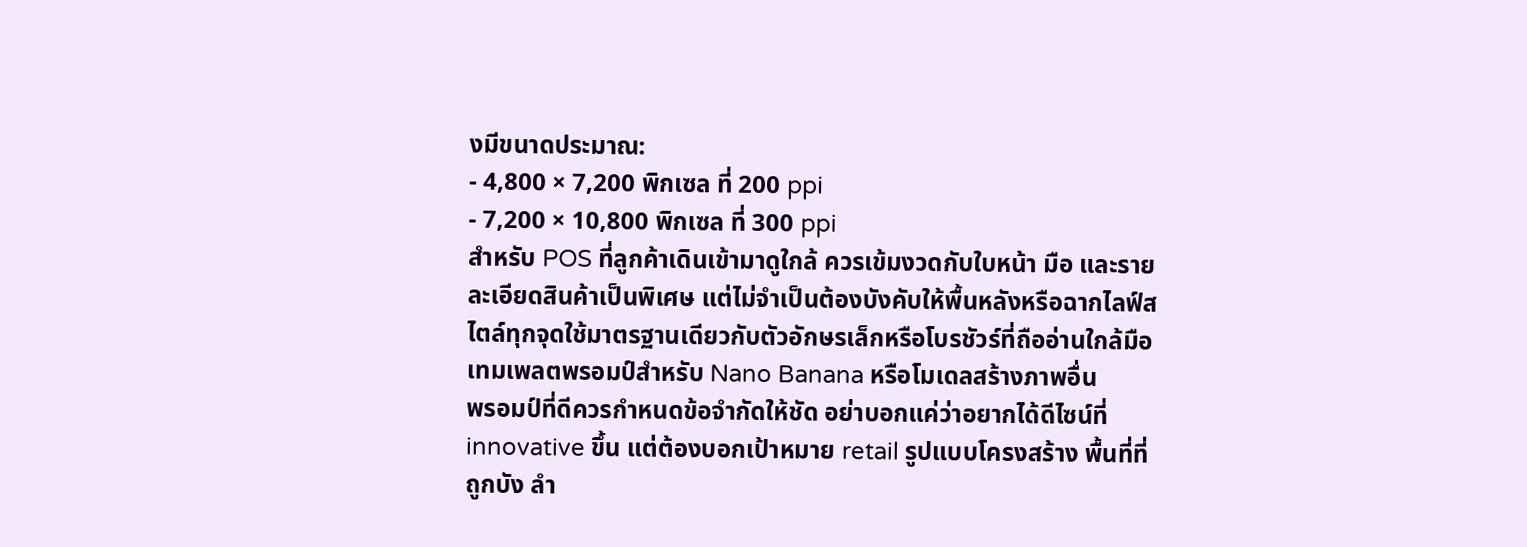งมีขนาดประมาณ:
- 4,800 × 7,200 พิกเซล ที่ 200 ppi
- 7,200 × 10,800 พิกเซล ที่ 300 ppi
สำหรับ POS ที่ลูกค้าเดินเข้ามาดูใกล้ ควรเข้มงวดกับใบหน้า มือ และรายละเอียดสินค้าเป็นพิเศษ แต่ไม่จำเป็นต้องบังคับให้พื้นหลังหรือฉากไลฟ์สไตล์ทุกจุดใช้มาตรฐานเดียวกับตัวอักษรเล็กหรือโบรชัวร์ที่ถืออ่านใกล้มือ
เทมเพลตพรอมป์สำหรับ Nano Banana หรือโมเดลสร้างภาพอื่น
พรอมป์ที่ดีควรกำหนดข้อจำกัดให้ชัด อย่าบอกแค่ว่าอยากได้ดีไซน์ที่ innovative ขึ้น แต่ต้องบอกเป้าหมาย retail รูปแบบโครงสร้าง พื้นที่ที่ถูกบัง ลำ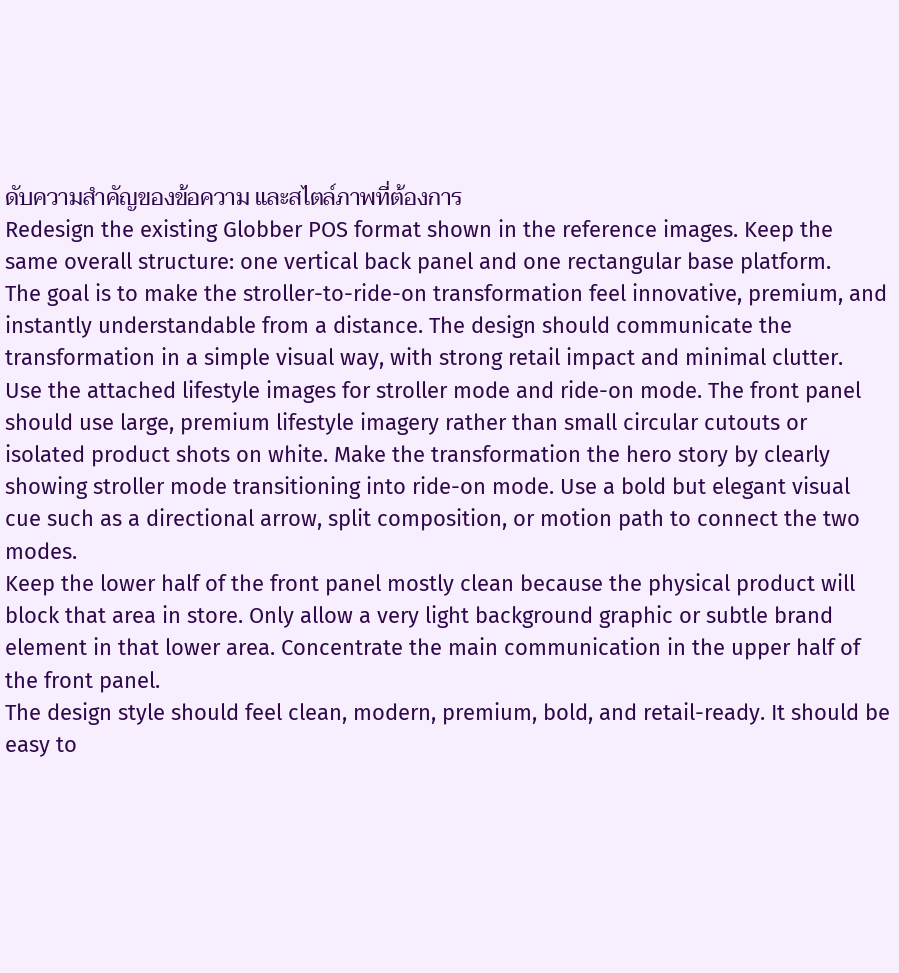ดับความสำคัญของข้อความ และสไตล์ภาพที่ต้องการ
Redesign the existing Globber POS format shown in the reference images. Keep the same overall structure: one vertical back panel and one rectangular base platform.
The goal is to make the stroller-to-ride-on transformation feel innovative, premium, and instantly understandable from a distance. The design should communicate the transformation in a simple visual way, with strong retail impact and minimal clutter.
Use the attached lifestyle images for stroller mode and ride-on mode. The front panel should use large, premium lifestyle imagery rather than small circular cutouts or isolated product shots on white. Make the transformation the hero story by clearly showing stroller mode transitioning into ride-on mode. Use a bold but elegant visual cue such as a directional arrow, split composition, or motion path to connect the two modes.
Keep the lower half of the front panel mostly clean because the physical product will block that area in store. Only allow a very light background graphic or subtle brand element in that lower area. Concentrate the main communication in the upper half of the front panel.
The design style should feel clean, modern, premium, bold, and retail-ready. It should be easy to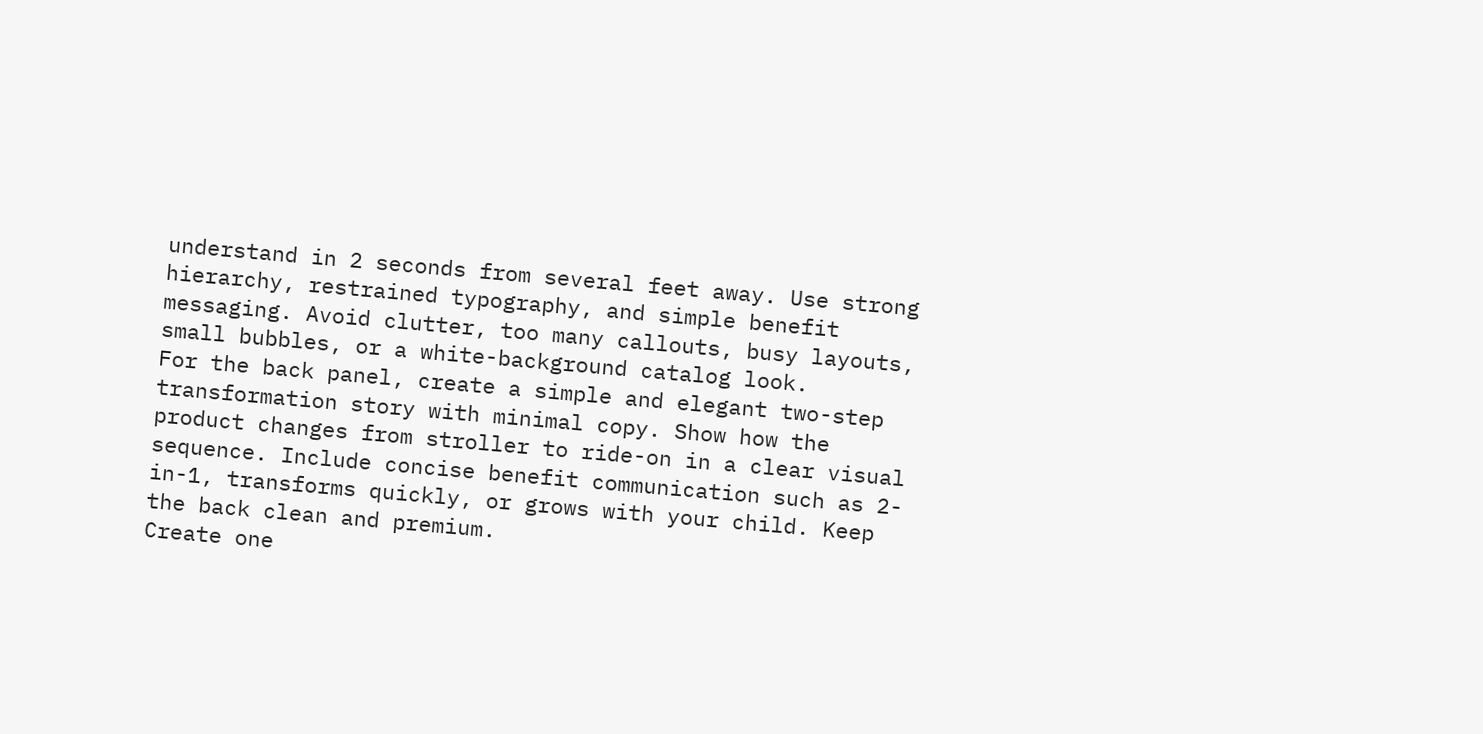understand in 2 seconds from several feet away. Use strong hierarchy, restrained typography, and simple benefit messaging. Avoid clutter, too many callouts, busy layouts, small bubbles, or a white-background catalog look.
For the back panel, create a simple and elegant two-step transformation story with minimal copy. Show how the product changes from stroller to ride-on in a clear visual sequence. Include concise benefit communication such as 2-in-1, transforms quickly, or grows with your child. Keep the back clean and premium.
Create one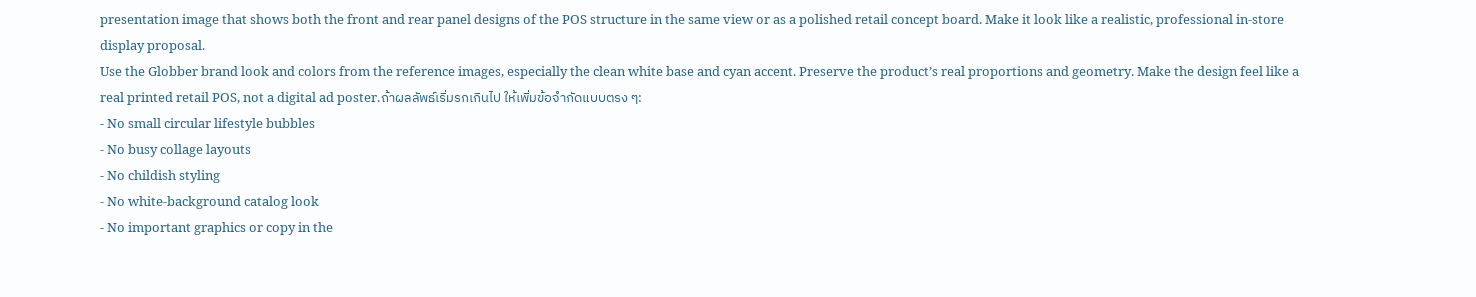presentation image that shows both the front and rear panel designs of the POS structure in the same view or as a polished retail concept board. Make it look like a realistic, professional in-store display proposal.
Use the Globber brand look and colors from the reference images, especially the clean white base and cyan accent. Preserve the product’s real proportions and geometry. Make the design feel like a real printed retail POS, not a digital ad poster.ถ้าผลลัพธ์เริ่มรกเกินไป ให้เพิ่มข้อจำกัดแบบตรง ๆ:
- No small circular lifestyle bubbles
- No busy collage layouts
- No childish styling
- No white-background catalog look
- No important graphics or copy in the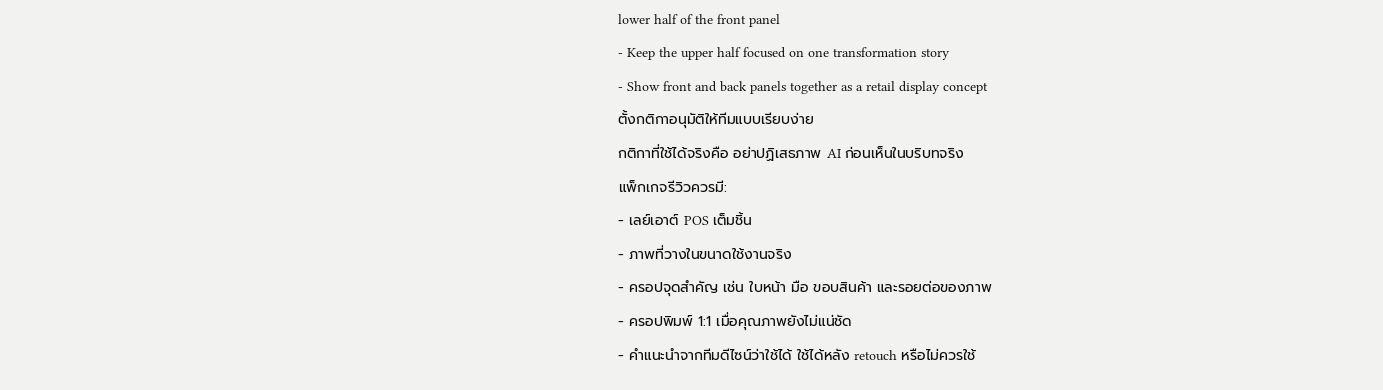lower half of the front panel
- Keep the upper half focused on one transformation story
- Show front and back panels together as a retail display concept
ตั้งกติกาอนุมัติให้ทีมแบบเรียบง่าย
กติกาที่ใช้ได้จริงคือ อย่าปฏิเสธภาพ AI ก่อนเห็นในบริบทจริง
แพ็กเกจรีวิวควรมี:
- เลย์เอาต์ POS เต็มชิ้น
- ภาพที่วางในขนาดใช้งานจริง
- ครอปจุดสำคัญ เช่น ใบหน้า มือ ขอบสินค้า และรอยต่อของภาพ
- ครอปพิมพ์ 1:1 เมื่อคุณภาพยังไม่แน่ชัด
- คำแนะนำจากทีมดีไซน์ว่าใช้ได้ ใช้ได้หลัง retouch หรือไม่ควรใช้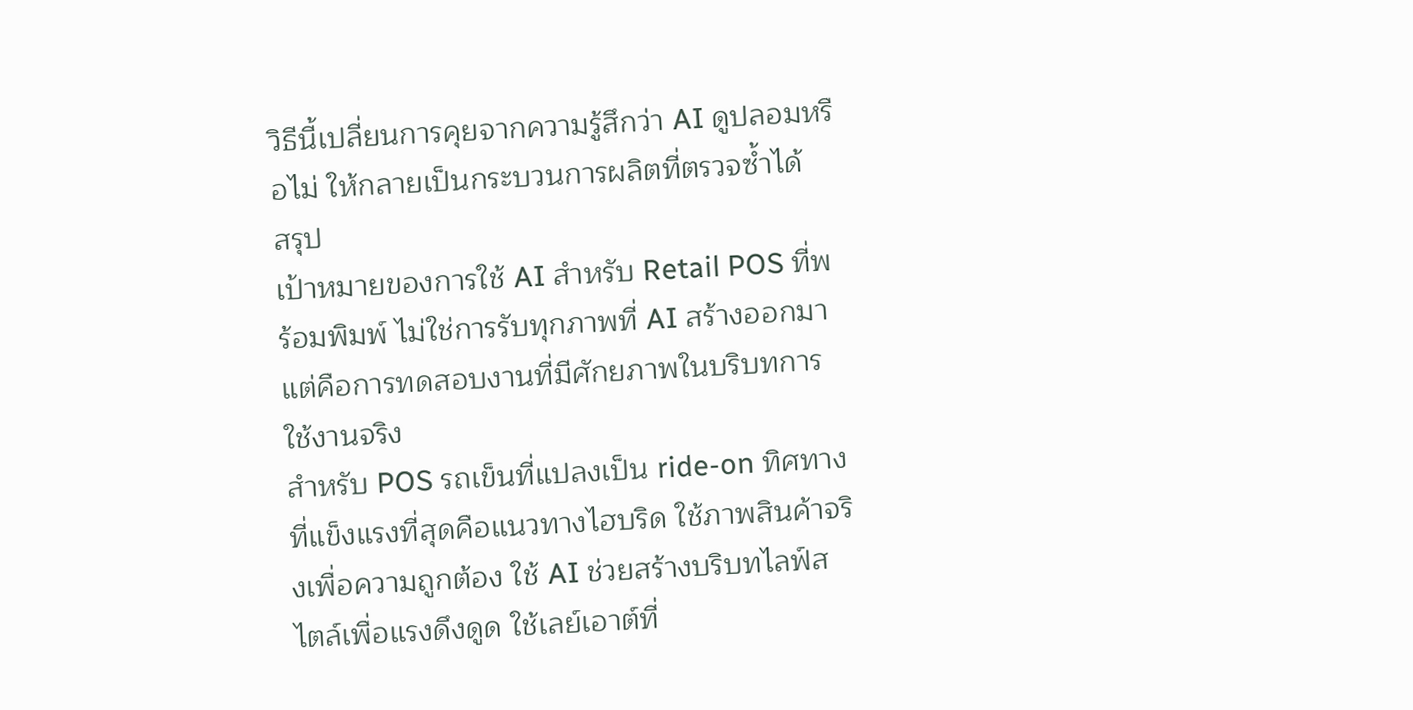วิธีนี้เปลี่ยนการคุยจากความรู้สึกว่า AI ดูปลอมหรือไม่ ให้กลายเป็นกระบวนการผลิตที่ตรวจซ้ำได้
สรุป
เป้าหมายของการใช้ AI สำหรับ Retail POS ที่พร้อมพิมพ์ ไม่ใช่การรับทุกภาพที่ AI สร้างออกมา แต่คือการทดสอบงานที่มีศักยภาพในบริบทการใช้งานจริง
สำหรับ POS รถเข็นที่แปลงเป็น ride-on ทิศทางที่แข็งแรงที่สุดคือแนวทางไฮบริด ใช้ภาพสินค้าจริงเพื่อความถูกต้อง ใช้ AI ช่วยสร้างบริบทไลฟ์สไตล์เพื่อแรงดึงดูด ใช้เลย์เอาต์ที่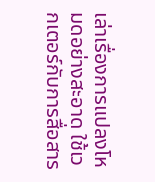เล่าเรื่องการแปลงโหมดอย่างสะอาด ใช้เวกเตอร์กับการสื่อสาร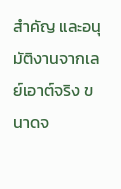สำคัญ และอนุมัติงานจากเลย์เอาต์จริง ขนาดจ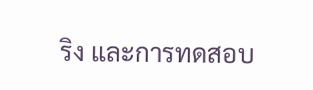ริง และการทดสอบ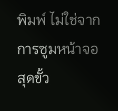พิมพ์ ไม่ใช่จากการซูมหน้าจอสุดขั้ว